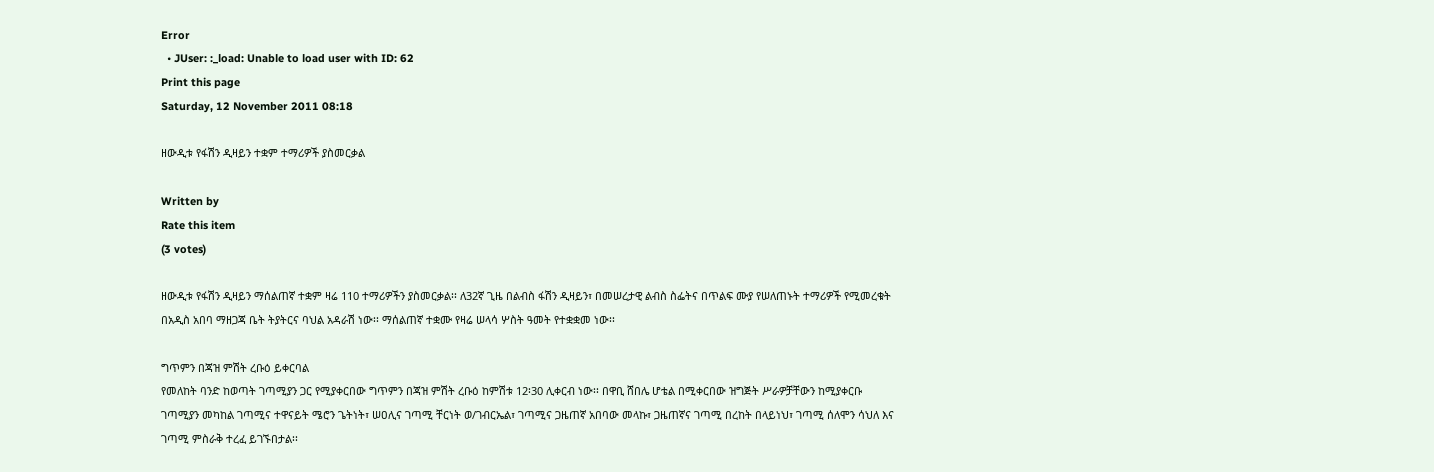Error
  • JUser: :_load: Unable to load user with ID: 62
Print this page
Saturday, 12 November 2011 08:18

ዘውዲቱ የፋሽን ዲዛይን ተቋም ተማሪዎች ያስመርቃል

Written by
Rate this item
(3 votes)

ዘውዲቱ የፋሽን ዲዛይን ማሰልጠኛ ተቋም ዛሬ 110 ተማሪዎችን ያስመርቃል፡፡ ለ32ኛ ጊዜ በልብስ ፋሽን ዲዛይን፣ በመሠረታዊ ልብስ ስፌትና በጥልፍ ሙያ የሠለጠኑት ተማሪዎች የሚመረቁት በአዲስ አበባ ማዘጋጃ ቤት ትያትርና ባህል አዳራሽ ነው፡፡ ማሰልጠኛ ተቋሙ የዛሬ ሠላሳ ሦስት ዓመት የተቋቋመ ነው፡፡

ግጥምን በጃዝ ምሽት ረቡዕ ይቀርባል
የመለከት ባንድ ከወጣት ገጣሚያን ጋር የሚያቀርበው ግጥምን በጃዝ ምሽት ረቡዕ ከምሽቱ 12፡30 ሊቀርብ ነው፡፡ በዋቢ ሸበሌ ሆቴል በሚቀርበው ዝግጅት ሥራዎቻቸውን ከሚያቀርቡ ገጣሚያን መካከል ገጣሚና ተዋናይት ሜሮን ጌትነት፣ ሠዐሊና ገጣሚ ቸርነት ወ/ገብርኤል፣ ገጣሚና ጋዜጠኛ አበባው መላኩ፣ ጋዜጠኛና ገጣሚ በረከት በላይነህ፣ ገጣሚ ሰለሞን ሳህለ እና ገጣሚ ምስራቅ ተረፈ ይገኙበታል፡፡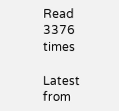Read 3376 times

Latest from